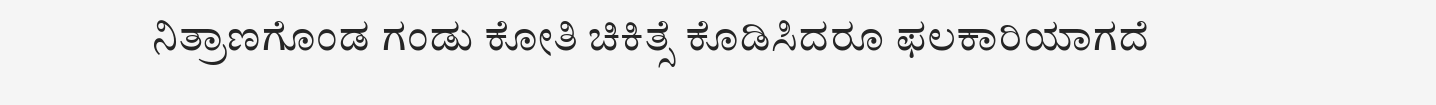ನಿತ್ರಾಣಗೊಂಡ ಗಂಡು ಕೋತಿ ಚಿಕಿತ್ಸೆ ಕೊಡಿಸಿದರೂ ಫಲಕಾರಿಯಾಗದೆ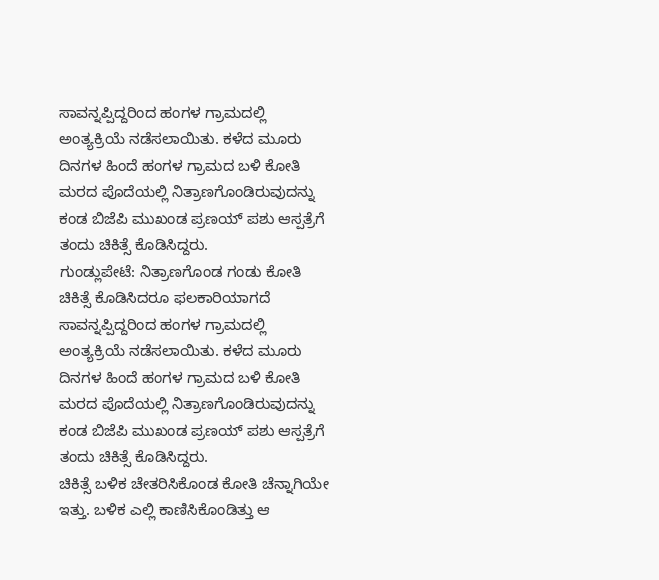ಸಾವನ್ನಪ್ಪಿದ್ದರಿಂದ ಹಂಗಳ ಗ್ರಾಮದಲ್ಲಿ ಅಂತ್ಯಕ್ರಿಯೆ ನಡೆಸಲಾಯಿತು. ಕಳೆದ ಮೂರು ದಿನಗಳ ಹಿಂದೆ ಹಂಗಳ ಗ್ರಾಮದ ಬಳಿ ಕೋತಿ ಮರದ ಪೊದೆಯಲ್ಲಿ ನಿತ್ರಾಣಗೊಂಡಿರುವುದನ್ನು ಕಂಡ ಬಿಜೆಪಿ ಮುಖಂಡ ಪ್ರಣಯ್ ಪಶು ಆಸ್ಪತ್ರೆಗೆ ತಂದು ಚಿಕಿತ್ಸೆ ಕೊಡಿಸಿದ್ದರು.
ಗುಂಡ್ಲುಪೇಟೆ: ನಿತ್ರಾಣಗೊಂಡ ಗಂಡು ಕೋತಿ ಚಿಕಿತ್ಸೆ ಕೊಡಿಸಿದರೂ ಫಲಕಾರಿಯಾಗದೆ ಸಾವನ್ನಪ್ಪಿದ್ದರಿಂದ ಹಂಗಳ ಗ್ರಾಮದಲ್ಲಿ ಅಂತ್ಯಕ್ರಿಯೆ ನಡೆಸಲಾಯಿತು. ಕಳೆದ ಮೂರು ದಿನಗಳ ಹಿಂದೆ ಹಂಗಳ ಗ್ರಾಮದ ಬಳಿ ಕೋತಿ ಮರದ ಪೊದೆಯಲ್ಲಿ ನಿತ್ರಾಣಗೊಂಡಿರುವುದನ್ನು ಕಂಡ ಬಿಜೆಪಿ ಮುಖಂಡ ಪ್ರಣಯ್ ಪಶು ಆಸ್ಪತ್ರೆಗೆ ತಂದು ಚಿಕಿತ್ಸೆ ಕೊಡಿಸಿದ್ದರು.
ಚಿಕಿತ್ಸೆ ಬಳಿಕ ಚೇತರಿಸಿಕೊಂಡ ಕೋತಿ ಚೆನ್ನಾಗಿಯೇ ಇತ್ತು. ಬಳಿಕ ಎಲ್ಲಿ ಕಾಣಿಸಿಕೊಂಡಿತ್ತು ಆ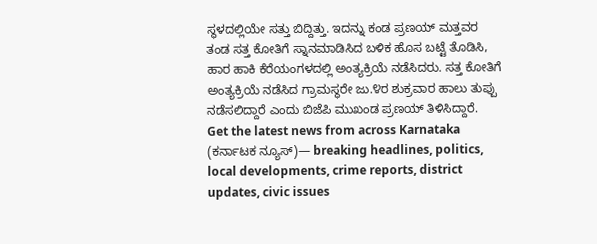ಸ್ಥಳದಲ್ಲಿಯೇ ಸತ್ತು ಬಿದ್ದಿತ್ತು. ಇದನ್ನು ಕಂಡ ಪ್ರಣಯ್ ಮತ್ತವರ ತಂಡ ಸತ್ತ ಕೋತಿಗೆ ಸ್ನಾನಮಾಡಿಸಿದ ಬಳಿಕ ಹೊಸ ಬಟ್ಟೆ ತೊಡಿಸಿ, ಹಾರ ಹಾಕಿ ಕೆರೆಯಂಗಳದಲ್ಲಿ ಅಂತ್ಯಕ್ರಿಯೆ ನಡೆಸಿದರು. ಸತ್ತ ಕೋತಿಗೆ ಅಂತ್ಯಕ್ರಿಯೆ ನಡೆಸಿದ ಗ್ರಾಮಸ್ಥರೇ ಜು.೪ರ ಶುಕ್ರವಾರ ಹಾಲು ತುಪ್ಪು ನಡೆಸಲಿದ್ದಾರೆ ಎಂದು ಬಿಜೆಪಿ ಮುಖಂಡ ಪ್ರಣಯ್ ತಿಳಿಸಿದ್ದಾರೆ.
Get the latest news from across Karnataka (ಕರ್ನಾಟಕ ನ್ಯೂಸ್)— breaking headlines, politics, local developments, crime reports, district updates, civic issues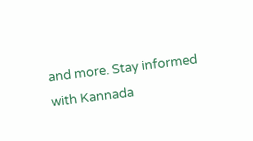and more. Stay informed with Kannada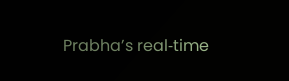Prabha’s real‑time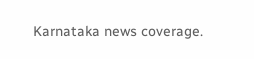Karnataka news coverage.